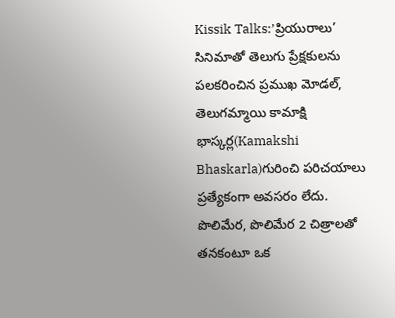Kissik Talks:’ప్రియురాలు’ సినిమాతో తెలుగు ప్రేక్షకులను పలకరించిన ప్రముఖ మోడల్, తెలుగమ్మాయి కామాక్షి భాస్కర్ల(Kamakshi Bhaskarla)గురించి పరిచయాలు ప్రత్యేకంగా అవసరం లేదు. పొలిమేర, పొలిమేర 2 చిత్రాలతో తనకంటూ ఒక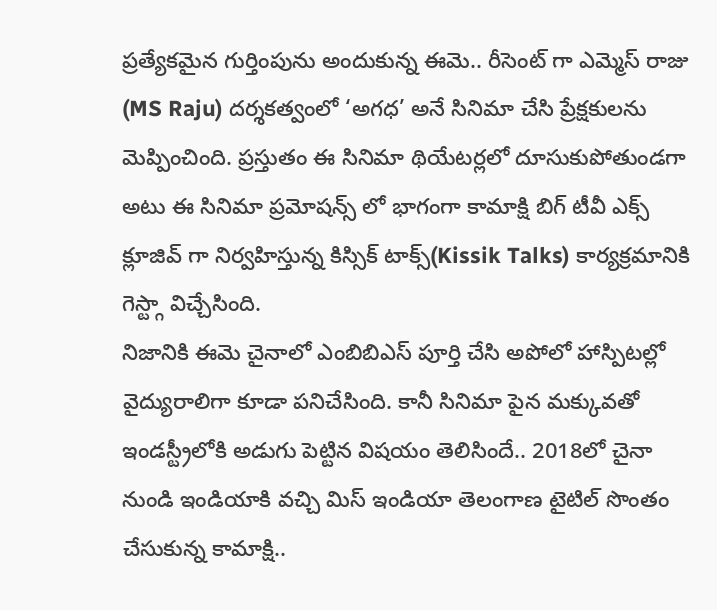ప్రత్యేకమైన గుర్తింపును అందుకున్న ఈమె.. రీసెంట్ గా ఎమ్మెస్ రాజు (MS Raju) దర్శకత్వంలో ‘అగధ’ అనే సినిమా చేసి ప్రేక్షకులను మెప్పించింది. ప్రస్తుతం ఈ సినిమా థియేటర్లలో దూసుకుపోతుండగా అటు ఈ సినిమా ప్రమోషన్స్ లో భాగంగా కామాక్షి బిగ్ టీవీ ఎక్స్ క్లూజివ్ గా నిర్వహిస్తున్న కిస్సిక్ టాక్స్(Kissik Talks) కార్యక్రమానికి గెస్ట్గా విచ్చేసింది.
నిజానికి ఈమె చైనాలో ఎంబిబిఎస్ పూర్తి చేసి అపోలో హాస్పిటల్లో వైద్యురాలిగా కూడా పనిచేసింది. కానీ సినిమా పైన మక్కువతో ఇండస్ట్రీలోకి అడుగు పెట్టిన విషయం తెలిసిందే.. 2018లో చైనా నుండి ఇండియాకి వచ్చి మిస్ ఇండియా తెలంగాణ టైటిల్ సొంతం చేసుకున్న కామాక్షి..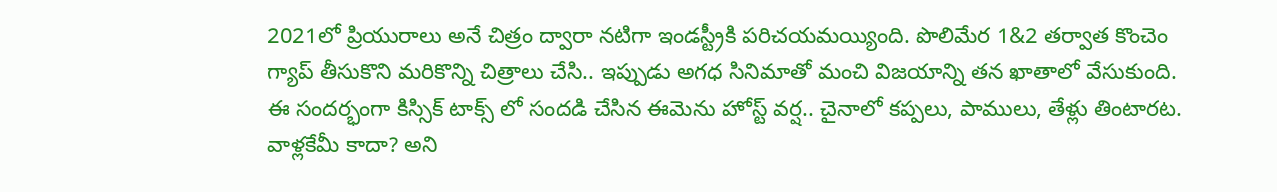2021లో ప్రియురాలు అనే చిత్రం ద్వారా నటిగా ఇండస్ట్రీకి పరిచయమయ్యింది. పొలిమేర 1&2 తర్వాత కొంచెం గ్యాప్ తీసుకొని మరికొన్ని చిత్రాలు చేసి.. ఇప్పుడు అగధ సినిమాతో మంచి విజయాన్ని తన ఖాతాలో వేసుకుంది. ఈ సందర్భంగా కిస్సిక్ టాక్స్ లో సందడి చేసిన ఈమెను హోస్ట్ వర్ష.. చైనాలో కప్పలు, పాములు, తేళ్లు తింటారట. వాళ్లకేమీ కాదా? అని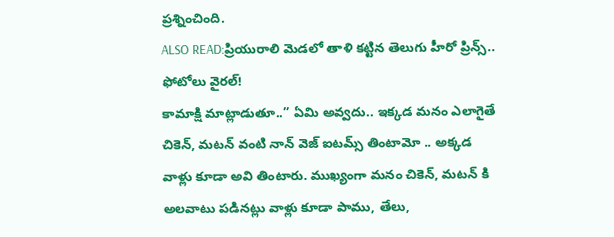ప్రశ్నించింది.
ALSO READ:ప్రియురాలి మెడలో తాళి కట్టిన తెలుగు హీరో ప్రిన్స్.. ఫోటోలు వైరల్!
కామాక్షి మాట్లాడుతూ..” ఏమి అవ్వదు.. ఇక్కడ మనం ఎలాగైతే చికెన్, మటన్ వంటి నాన్ వెజ్ ఐటమ్స్ తింటామో .. అక్కడ వాళ్లు కూడా అవి తింటారు. ముఖ్యంగా మనం చికెన్, మటన్ కి అలవాటు పడినట్లు వాళ్లు కూడా పాము, తేలు,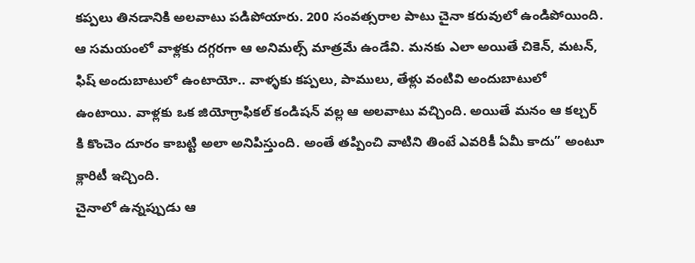కప్పలు తినడానికి అలవాటు పడిపోయారు. 200 సంవత్సరాల పాటు చైనా కరువులో ఉండిపోయింది. ఆ సమయంలో వాళ్లకు దగ్గరగా ఆ అనిమల్స్ మాత్రమే ఉండేవి. మనకు ఎలా అయితే చికెన్, మటన్, ఫిష్ అందుబాటులో ఉంటాయో.. వాళ్ళకు కప్పలు, పాములు, తేళ్లు వంటివి అందుబాటులో ఉంటాయి. వాళ్లకు ఒక జియోగ్రాఫికల్ కండిషన్ వల్ల ఆ అలవాటు వచ్చింది. అయితే మనం ఆ కల్చర్ కి కొంచెం దూరం కాబట్టి అలా అనిపిస్తుంది. అంతే తప్పించి వాటిని తింటే ఎవరికీ ఏమీ కాదు” అంటూ క్లారిటీ ఇచ్చింది.
చైనాలో ఉన్నప్పుడు ఆ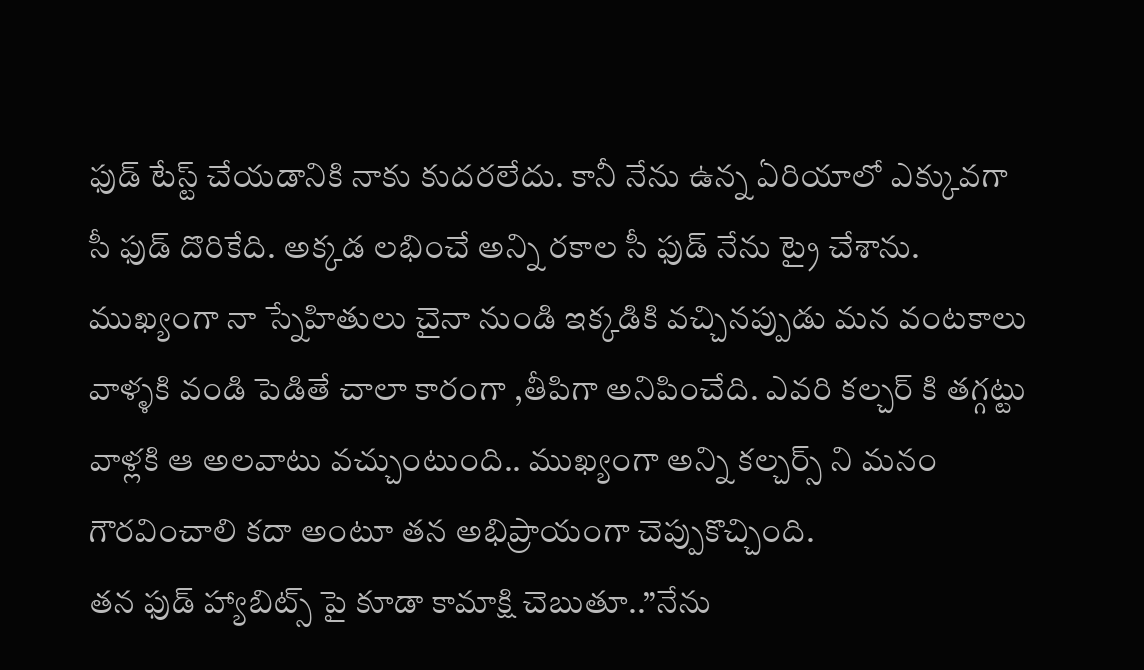ఫుడ్ టేస్ట్ చేయడానికి నాకు కుదరలేదు. కానీ నేను ఉన్న ఏరియాలో ఎక్కువగా సీ ఫుడ్ దొరికేది. అక్కడ లభించే అన్ని రకాల సీ ఫుడ్ నేను ట్రై చేశాను. ముఖ్యంగా నా స్నేహితులు చైనా నుండి ఇక్కడికి వచ్చినప్పుడు మన వంటకాలు వాళ్ళకి వండి పెడితే చాలా కారంగా ,తీపిగా అనిపించేది. ఎవరి కల్చర్ కి తగ్గట్టు వాళ్లకి ఆ అలవాటు వచ్చుంటుంది.. ముఖ్యంగా అన్ని కల్చర్స్ ని మనం గౌరవించాలి కదా అంటూ తన అభిప్రాయంగా చెప్పుకొచ్చింది.
తన ఫుడ్ హ్యాబిట్స్ పై కూడా కామాక్షి చెబుతూ..”నేను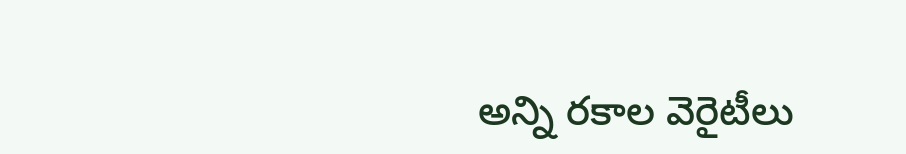అన్ని రకాల వెరైటీలు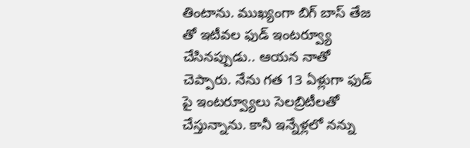తింటాను. ముఖ్యంగా బిగ్ బాస్ తేజ తో ఇటీవల ఫుడ్ ఇంటర్వ్యూ చేసినప్పుడు.. ఆయన నాతో చెప్పారు. నేను గత 13 ఏళ్లుగా ఫుడ్ పై ఇంటర్వ్యూలు సెలబ్రిటీలతో చేస్తున్నాను. కానీ ఇన్నేళ్లలో నన్ను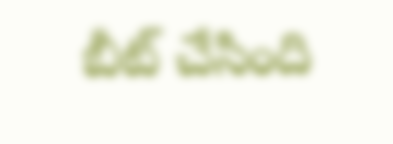బీట్ చేసింది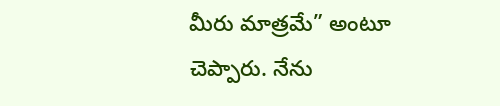మీరు మాత్రమే” అంటూ చెప్పారు. నేను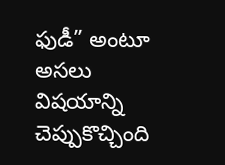ఫుడీ” అంటూ అసలు విషయాన్ని చెప్పుకొచ్చింది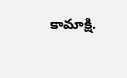కామాక్షి.